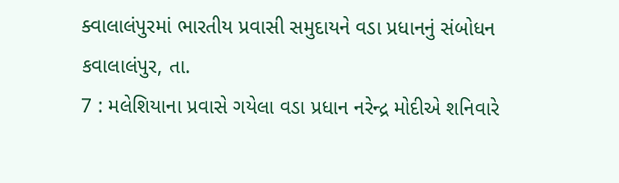ક્વાલાલંપુરમાં ભારતીય પ્રવાસી સમુદાયને વડા પ્રધાનનું સંબોધન
કવાલાલંપુર, તા.
7 : મલેશિયાના પ્રવાસે ગયેલા વડા પ્રધાન નરેન્દ્ર મોદીએ શનિવારે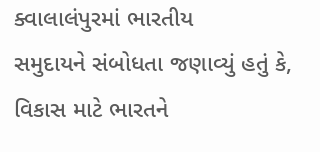ક્વાલાલંપુરમાં ભારતીય
સમુદાયને સંબોધતા જણાવ્યું હતું કે, વિકાસ માટે ભારતને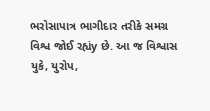ભરોસાપાત્ર ભાગીદાર તરીકે સમગ્ર
વિશ્વ જોઈ રહ્યંy છે. આ જ વિશ્વાસ યુકે, યુરોપ,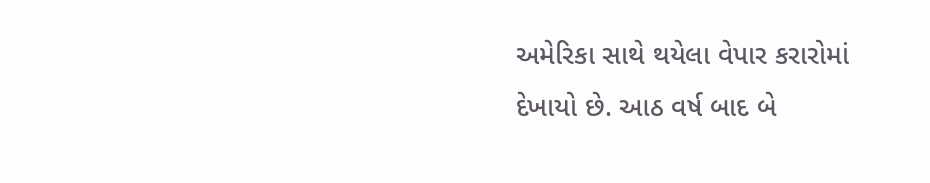અમેરિકા સાથે થયેલા વેપાર કરારોમાં
દેખાયો છે. આઠ વર્ષ બાદ બે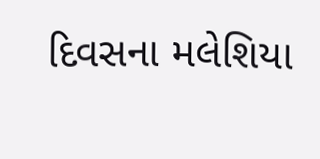દિવસના મલેશિયા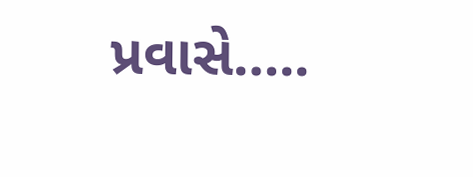પ્રવાસે…..